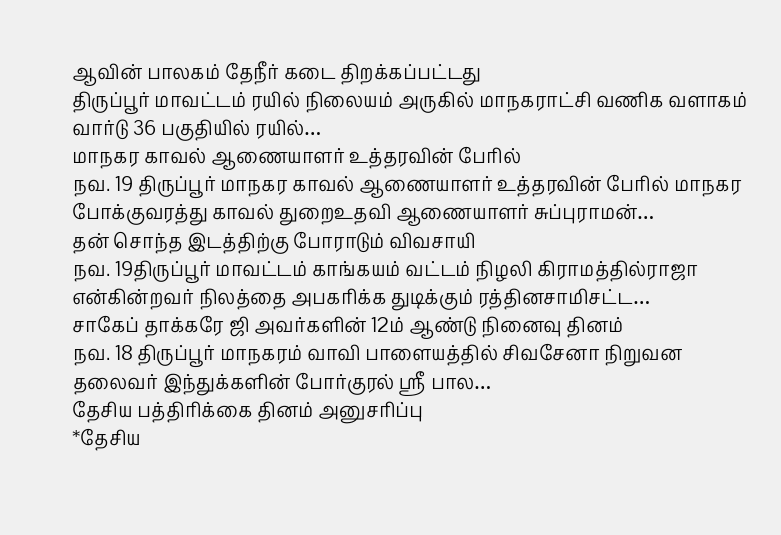ஆவின் பாலகம் தேநீர் கடை திறக்கப்பட்டது
திருப்பூர் மாவட்டம் ரயில் நிலையம் அருகில் மாநகராட்சி வணிக வளாகம் வார்டு 36 பகுதியில் ரயில்…
மாநகர காவல் ஆணையாளர் உத்தரவின் பேரில்
நவ. 19 திருப்பூர் மாநகர காவல் ஆணையாளர் உத்தரவின் பேரில் மாநகர போக்குவரத்து காவல் துறைஉதவி ஆணையாளர் சுப்புராமன்…
தன் சொந்த இடத்திற்கு போராடும் விவசாயி
நவ. 19திருப்பூர் மாவட்டம் காங்கயம் வட்டம் நிழலி கிராமத்தில்ராஜா என்கின்றவர் நிலத்தை அபகரிக்க துடிக்கும் ரத்தினசாமிசட்ட…
சாகேப் தாக்கரே ஜி அவர்களின் 12ம் ஆண்டு நினைவு தினம்
நவ. 18 திருப்பூர் மாநகரம் வாவி பாளையத்தில் சிவசேனா நிறுவன தலைவர் இந்துக்களின் போர்குரல் ஸ்ரீ பால…
தேசிய பத்திரிக்கை தினம் அனுசரிப்பு
*தேசிய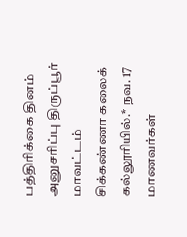பத்திரிக்கை தினம் அனுசரிப்பு திருப்பூர் மாவட்டம் சிக்கண்ணா கலைக் கல்லூரியில்.* நவ. 17 மாணவர்கள்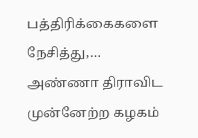பத்திரிக்கைகளை நேசித்து,…
அண்ணா திராவிட முன்னேற்ற கழகம்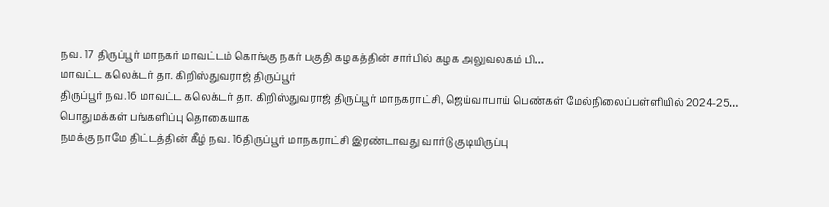நவ. 17 திருப்பூர் மாநகர் மாவட்டம் கொங்கு நகர் பகுதி கழகத்தின் சார்பில் கழக அலுவலகம் பி…
மாவட்ட கலெக்டர் தா. கிறிஸ்துவராஜ் திருப்பூர்
திருப்பூர் நவ.16 மாவட்ட கலெக்டர் தா. கிறிஸ்துவராஜ் திருப்பூர் மாநகராட்சி, ஜெய்வாபாய் பெண்கள் மேல்நிலைப்பள்ளியில் 2024-25…
பொதுமக்கள் பங்களிப்பு தொகையாக
நமக்கு நாமே திட்டத்தின் கீழ் நவ. 16திருப்பூர் மாநகராட்சி இரண்டாவது வார்டு குடியிருப்பு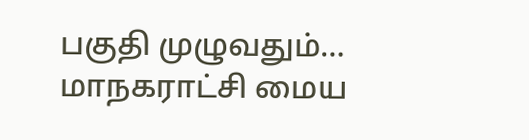பகுதி முழுவதும்…
மாநகராட்சி மைய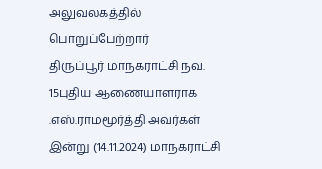அலுவலகத்தில் பொறுப்பேற்றார்
திருப்பூர் மாநகராட்சி நவ. 15புதிய ஆணையாளராக .எஸ்.ராமமூர்த்தி அவர்கள் இன்று (14.11.2024) மாநகராட்சி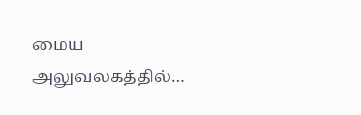மைய அலுவலகத்தில்…